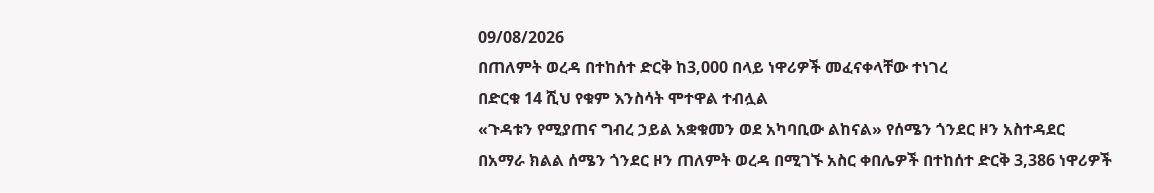09/08/2026
በጠለምት ወረዳ በተከሰተ ድርቅ ከ3,000 በላይ ነዋሪዎች መፈናቀላቸው ተነገረ
በድርቁ 14 ሺህ የቁም እንስሳት ሞተዋል ተብሏል
«ጉዳቱን የሚያጠና ግብረ ኃይል አቋቁመን ወደ አካባቢው ልከናል» የሰሜን ጎንደር ዞን አስተዳደር
በአማራ ክልል ሰሜን ጎንደር ዞን ጠለምት ወረዳ በሚገኙ አስር ቀበሌዎች በተከሰተ ድርቅ 3,386 ነዋሪዎች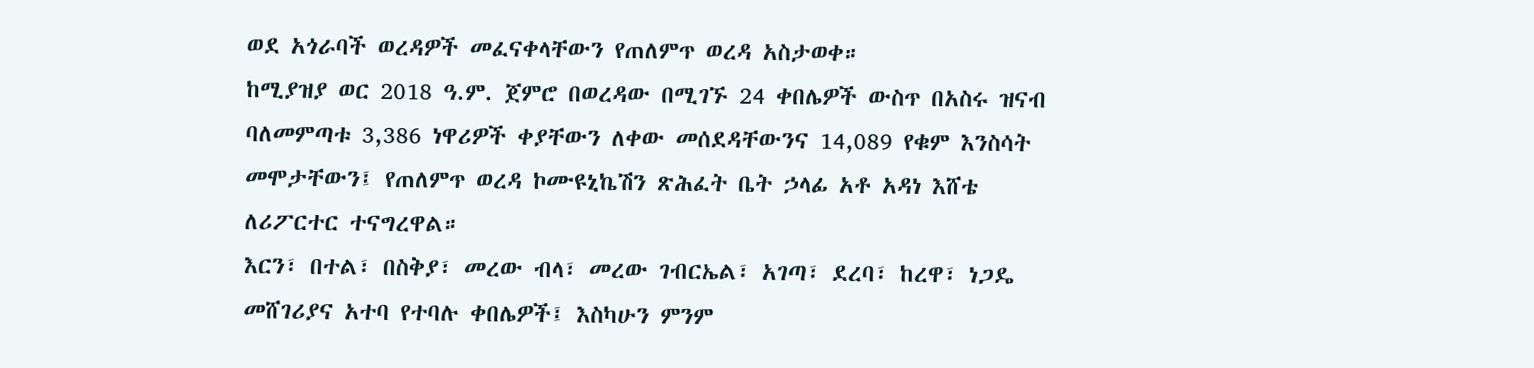ወደ አጎራባች ወረዳዎች መፈናቀላቸውን የጠለምጥ ወረዳ አስታወቀ።
ከሚያዝያ ወር 2018 ዓ.ም. ጀምሮ በወረዳው በሚገኙ 24 ቀበሌዎች ውስጥ በአስሩ ዝናብ ባለመምጣቱ 3,386 ነዋሪዎች ቀያቸውን ለቀው መሰደዳቸውንና 14,089 የቁም እንስሳት መሞታቸውን፤ የጠለምጥ ወረዳ ኮሙዩኒኬሽን ጽሕፈት ቤት ኃላፊ አቶ አዳነ እሸቴ ለሪፖርተር ተናግረዋል።
እርን፣ በተል፣ በስቅያ፣ መረው ብላ፣ መረው ገብርኤል፣ አገጣ፣ ደረባ፣ ከረዋ፣ ነጋዴ መሸገሪያና አተባ የተባሉ ቀበሌዎች፤ እስካሁን ምንም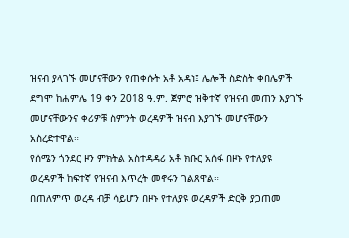ዝናብ ያላገኙ መሆናቸውን የጠቀሱት አቶ አዳነ፤ ሌሎች ስድስት ቀበሌዎች ደግሞ ከሐምሌ 19 ቀን 2018 ዓ.ም. ጀምሮ ዝቅተኛ የዝናብ መጠን እያገኙ መሆናቸውንና ቀሪዎቹ ስምንት ወረዳዎች ዝናብ እያገኙ መሆናቸውን አስረድተዋል።
የሰሜን ጎንደር ዞን ምክትል አስተዳዳሪ አቶ ክቡር አሰፋ በዞኑ የተለያዩ ወረዳዎች ከፍተኛ የዝናብ እጥረት መኖሩን ገልጸዋል።
በጠለምጥ ወረዳ ብቻ ሳይሆን በዞኑ የተለያዩ ወረዳዎች ድርቅ ያጋጠመ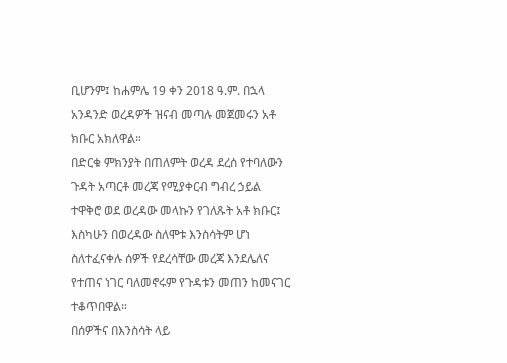ቢሆንም፤ ከሐምሌ 19 ቀን 2018 ዓ.ም. በኋላ አንዳንድ ወረዳዎች ዝናብ መጣሉ መጀመሩን አቶ ክቡር አክለዋል።
በድርቁ ምክንያት በጠለምት ወረዳ ደረሰ የተባለውን ጉዳት አጣርቶ መረጃ የሚያቀርብ ግብረ ኃይል ተዋቅሮ ወደ ወረዳው መላኩን የገለጹት አቶ ክቡር፤ እስካሁን በወረዳው ስለሞቱ እንስሳትም ሆነ ስለተፈናቀሉ ሰዎች የደረሳቸው መረጃ እንደሌለና የተጠና ነገር ባለመኖሩም የጉዳቱን መጠን ከመናገር ተቆጥበዋል።
በሰዎችና በእንስሳት ላይ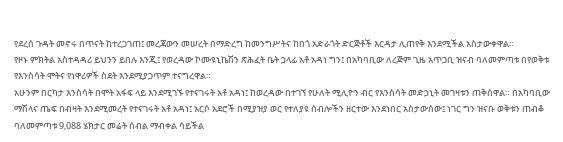የደረሰ ጉዳት መኖሩ በጥናት ከተረጋገጠ፤ መረጃውን መሠረት በማድረግ ከመንግሥትና ከበጎ አድራጎት ድርጅቶች እርዳታ ሊጠየቅ እንደሚችል አስታውቀዋል።
የዞኑ ምክትል አስተዳዳሪ ይህንን ይበሉ እንጂ፤ የወረዳው ኮሙዩኒኬሽን ጽሕፈት ቤት ኃላፊ አቶ አዳነ ግን፤ በአካባቢው ለረጅም ጊዜ አጥጋቢ ዝናብ ባለመምጣቱ በየወቅቱ የእንስሳት ሞትና የነዋሪዎች ስደት እንደሚያጋጥም ተናግረዋል።
አሁንም በርካታ እንስሳት በሞት አፋፍ ላይ እንደሚገኙ የተናገሩት አቶ አዳነ፤ ከወረዳው በተገኘ የሁለት ሚሊዮን ብር የእንስሳት መድኃኒት መገዛቱን ጠቅሰዋል። በአካባቢው ማሽላና ጤፍ በብዛት እንደሚመረት የተናገሩት አቶ አዳነ፤ አርሶ አደሮች በሚያዝያ ወር የተለያዩ ሰብሎችን ዘርተው እንደነበር አስታውሰው፤ ነገር ግን ዝናቡ ወቅቱን ጠብቆ ባለመምጣቱ 9,088 ሄክታር መሬት ሰብል ማብቀል ሳይችል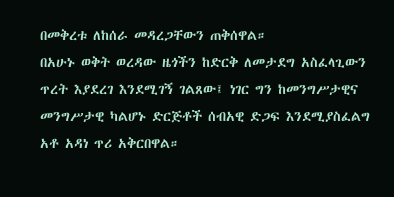በመቅረቱ ለከሰራ መዳረጋቸውን ጠቅሰዋል።
በአሁኑ ወቅት ወረዳው ዜጎችን ከድርቅ ለመታደግ አስፈላጊውን ጥረት እያደረገ እንደሚገኝ ገልጸው፤ ነገር ግን ከመንግሥታዊና መንግሥታዊ ካልሆኑ ድርጅቶች ሰብአዊ ድጋፍ እንደሚያስፈልግ አቶ አዳነ ጥሪ አቅርበዋል።